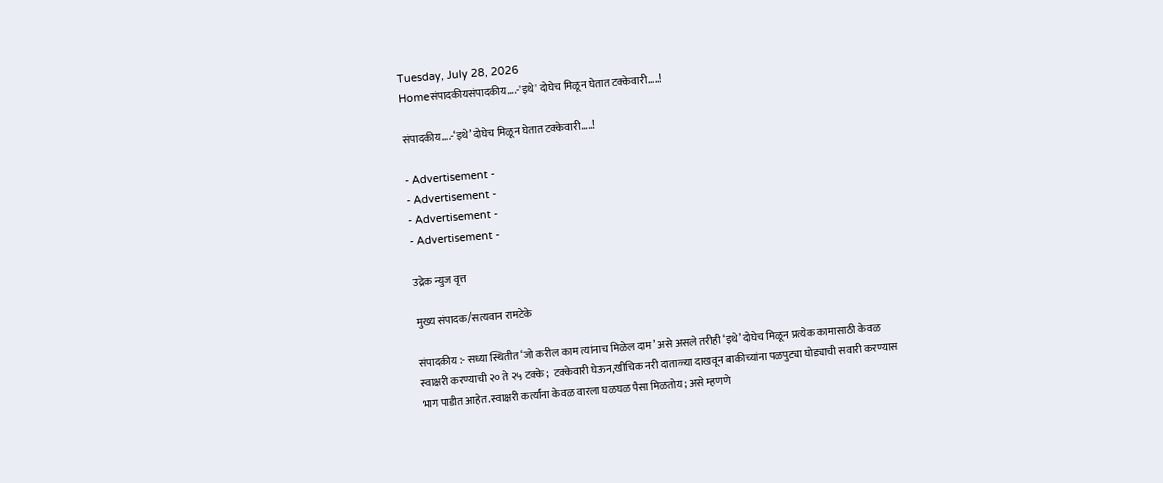Tuesday, July 28, 2026
Homeसंपादकीयसंपादकीय….-'इथे' दोघेच मिळून घेतात टक्केवारी…..!

संपादकीय….-‘इथे’ दोघेच मिळून घेतात टक्केवारी…..!

- Advertisement -
- Advertisement -
- Advertisement -
- Advertisement -

उद्रेक न्युज वृत्त

मुख्य संपादक/सत्यवान रामटेके

संपादकीय :- सध्या स्थितीत ‘जो करील काम त्यांनाच मिळेल दाम’ असे असले तरीही ‘इथे’ दोघेच मिळून प्रत्येक कामासाठी केवळ स्वाक्षरी करण्याची २० ते २५ टक्के;  टक्केवारी घेऊन,खीचिक नरी दाताळ्या दाखवून बाकीच्यांना पळपुट्या घोड्याची सवारी करण्यास भाग पाडीत आहेत.स्वाक्षरी कर्त्यांना केवळ वारला घळघळ पैसा मिळतोय; असे म्हणणे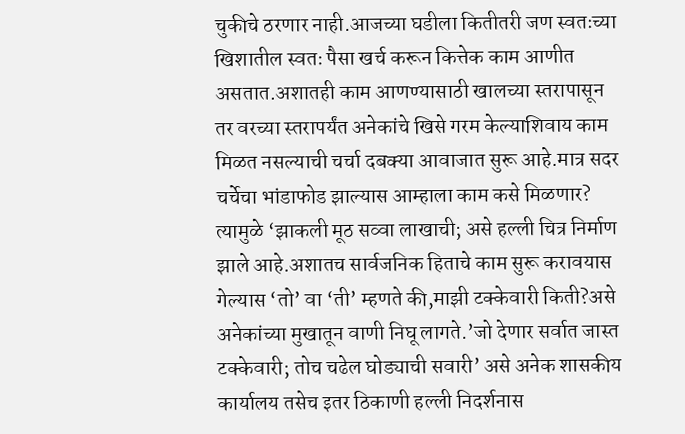चुकीचे ठरणार नाही.आजच्या घडीला कितीतरी जण स्वतःच्या खिशातील स्वतः पैसा खर्च करून कित्तेक काम आणीत असतात.अशातही काम आणण्यासाठी खालच्या स्तरापासून तर वरच्या स्तरापर्यंत अनेकांचे खिसे गरम केल्याशिवाय काम मिळत नसल्याची चर्चा दबक्या आवाजात सुरू आहे.मात्र सदर चर्चेचा भांडाफोड झाल्यास आम्हाला काम कसे मिळणार? त्यामुळे ‘झाकली मूठ सव्वा लाखाची; असे हल्ली चित्र निर्माण झाले आहे.अशातच सार्वजनिक हिताचे काम सुरू करावयास गेल्यास ‘तो’ वा ‘ती’ म्हणते की,माझी टक्केवारी किती?असे अनेकांच्या मुखातून वाणी निघू लागते.’जो देणार सर्वात जास्त टक्केवारी; तोच चढेल घोड्याची सवारी’ असे अनेक शासकीय कार्यालय तसेच इतर ठिकाणी हल्ली निदर्शनास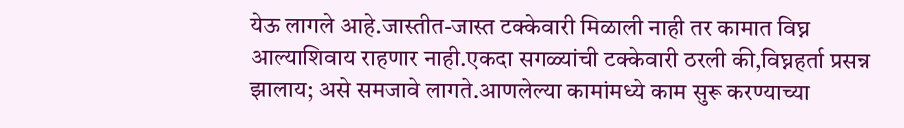येऊ लागले आहे.जास्तीत-जास्त टक्केवारी मिळाली नाही तर कामात विघ्न आल्याशिवाय राहणार नाही.एकदा सगळ्यांची टक्केवारी ठरली की,विघ्नहर्ता प्रसन्न झालाय; असे समजावे लागते.आणलेल्या कामांमध्ये काम सुरू करण्याच्या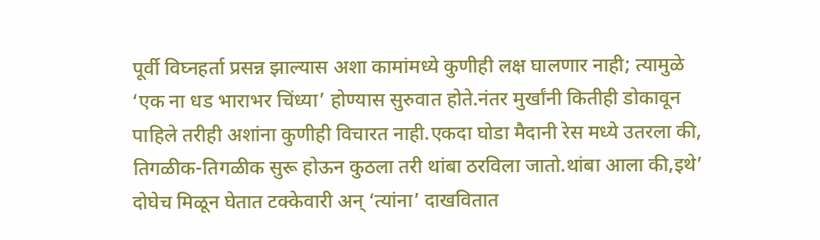पूर्वी विघ्नहर्ता प्रसन्न झाल्यास अशा कामांमध्ये कुणीही लक्ष घालणार नाही; त्यामुळे ‘एक ना धड भाराभर चिंध्या’ होण्यास सुरुवात होते.नंतर मुर्खांनी कितीही डोकावून पाहिले तरीही अशांना कुणीही विचारत नाही.एकदा घोडा मैदानी रेस मध्ये उतरला की, तिगळीक-तिगळीक सुरू होऊन कुठला तरी थांबा ठरविला जातो.थांबा आला की,इथे’ दोघेच मिळून घेतात टक्केवारी अन् ‘त्यांना’ दाखवितात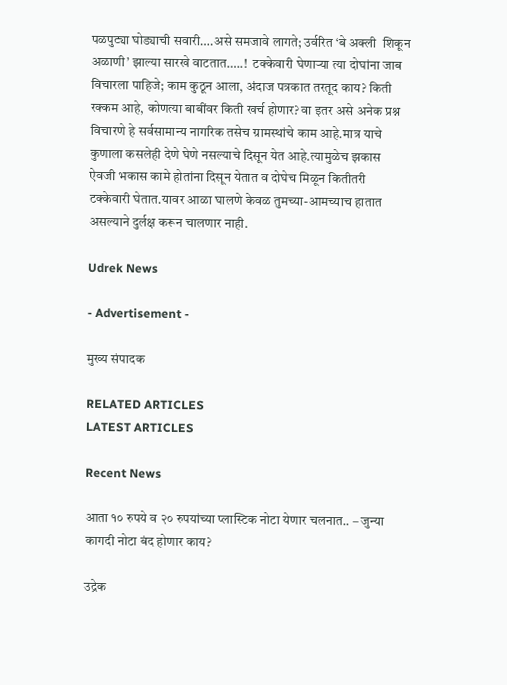पळपुट्या घोड्याची सवारी….असे समजावे लागते; उर्वरित ‘बे अक्ली  शिकून अळाणी’ झाल्या सारखे वाटतात…..!  टक्केवारी घेणाऱ्या त्या दोघांना जाब विचारला पाहिजे; काम कुठून आला, अंदाज पत्रकात तरतूद काय? किती रक्कम आहे, कोणत्या बाबींवर किती खर्च होणार? वा इतर असे अनेक प्रश्न विचारणे हे सर्वसामान्य नागरिक तसेच ग्रामस्थांचे काम आहे.मात्र याचे कुणाला कसलेही देणे घेणे नसल्याचे दिसून येत आहे.त्यामुळेच झकास ऐवजी भकास कामे होतांना दिसून येतात व दोघेच मिळून कितीतरी टक्केवारी घेतात.यावर आळा घालणे केवळ तुमच्या-आमच्याच हातात असल्याने दुर्लक्ष करून चालणार नाही.

Udrek News

- Advertisement -

मुख्य संपादक

RELATED ARTICLES
LATEST ARTICLES

Recent News

आता १० रुपये व २० रुपयांच्या प्लास्टिक नोटा येणार चलनात.. – जुन्या कागदी नोटा बंद होणार काय?

उद्रेक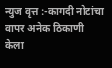न्युज वृत्त :-कागदी नोटांचा वापर अनेक ठिकाणी केला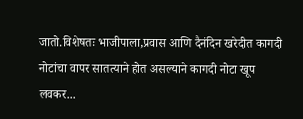जातो.विशेषतः भाजीपाला,प्रवास आणि दैनंदिन खरेदीत कागदी नोटांचा वापर सातत्याने होत असल्याने कागदी नोटा खूप लवकर...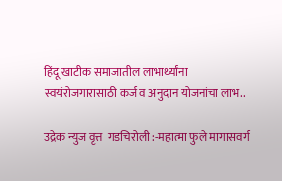हिंदू खाटीक समाजातील लाभार्थ्यांना स्वयंरोजगारासाठी कर्ज व अनुदान योजनांचा लाभ..

उद्रेक न्युज वृत्त  गडचिरोली :-महात्मा फुले मागासवर्ग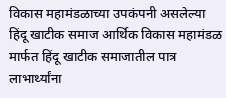विकास महामंडळाच्या उपकंपनी असलेल्या हिंदू खाटीक समाज आर्थिक विकास महामंडळ मार्फत हिंदू खाटीक समाजातील पात्र लाभार्थ्यांना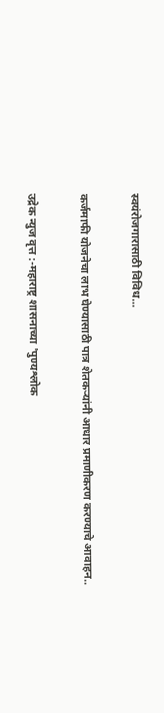स्वयंरोजगारासाठी विविध...

कर्जमाफी योजनेचा लाभ घेण्यासाठी पात्र शेतकऱ्यांनी आधार प्रमाणीकरण करण्याचे आवाहन..

उद्रेक न्युज वृत्त :-महाराष्ट्र शासनाच्या 'पुण्यश्लोक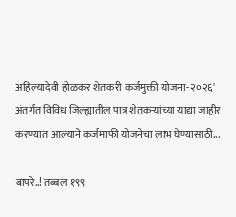अहिल्यादेवी होळकर शेतकरी कर्जमुक्ती योजना-२०२६' अंतर्गत विविध जिल्ह्यातील पात्र शेतकऱ्यांच्या याद्या जाहीर करण्यात आल्याने कर्जमाफी योजनेचा लाभ घेण्यासाठी...

बापरे..! तब्बल १९९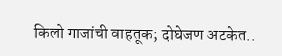किलो गाजांची वाहतूक; दोघेजण अटकेत..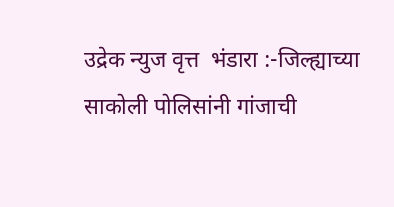उद्रेक न्युज वृत्त  भंडारा :-जिल्ह्याच्या साकोली पोलिसांनी गांजाची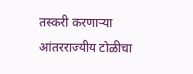तस्करी करणाऱ्या आंतरराज्यीय टोळीचा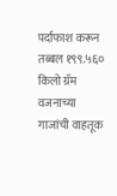पर्दाफाश करून तब्बल १९९.५६० किलो ग्रॅम वजनाच्या गाजांची वाहतूक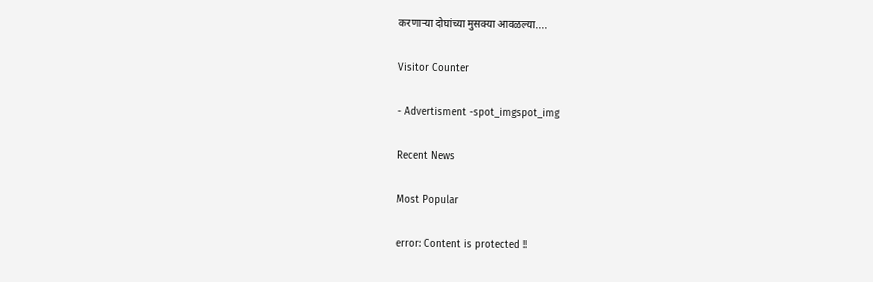करणाऱ्या दोघांच्या मुसक्या आवळल्या....

Visitor Counter

- Advertisment -spot_imgspot_img

Recent News

Most Popular

error: Content is protected !!